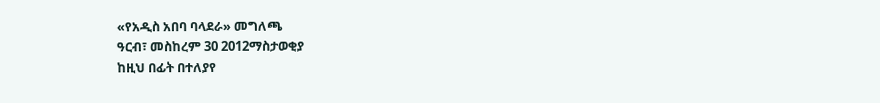«የአዲስ አበባ ባላደራ» መግለጫ
ዓርብ፣ መስከረም 30 2012ማስታወቂያ
ከዚህ በፊት በተለያየ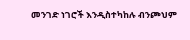መንገድ ነገሮች እንዲስተካከሉ ብንጮህም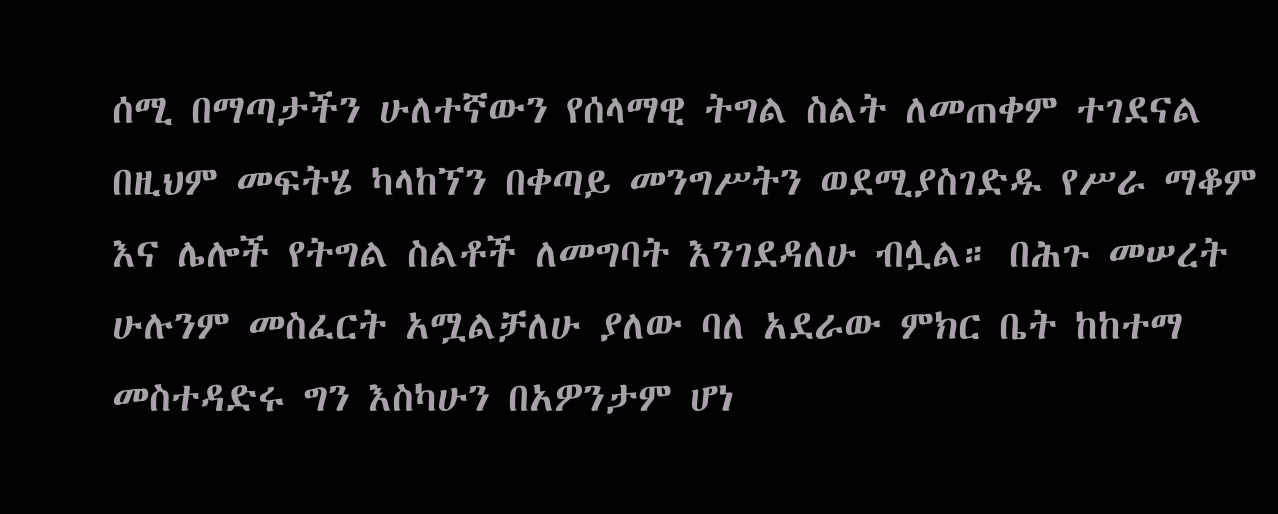ሰሚ በማጣታችን ሁለተኛውን የሰላማዊ ትግል ስልት ለመጠቀም ተገደናል በዚህም መፍትሄ ካላከኘን በቀጣይ መንግሥትን ወደሚያስገድዱ የሥራ ማቆም እና ሌሎች የትግል ስልቶች ለመግባት እንገደዳለሁ ብሏል። በሕጉ መሠረት ሁሉንም መስፈርት አሟልቻለሁ ያለው ባለ አደራው ምክር ቤት ከከተማ መስተዳድሩ ግን እስካሁን በአዎንታም ሆነ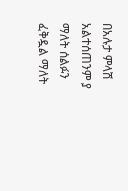በአሉታ ምላሽ አልተሰጠንም ያ ማለት ሰልፉን ፈቅዷል ማለት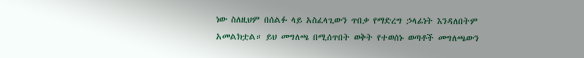ነው ስለዚህም በሰልፉ ላይ አስፈላጊውን ጥበቃ የማድረግ ኃላፊነት እንዳለበትም አመልክቷል። ይህ መግለጫ በሚሰጥበት ወቅት የተወሰኑ ወጣቶች መግለጫውን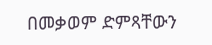በመቃወም ድምጻቸውን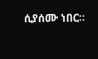ሲያሰሙ ነበር።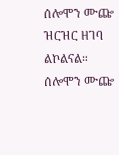ሰሎሞን ሙጬ ዝርዝር ዘገባ ልኮልናል።
ሰሎሞን ሙጬ